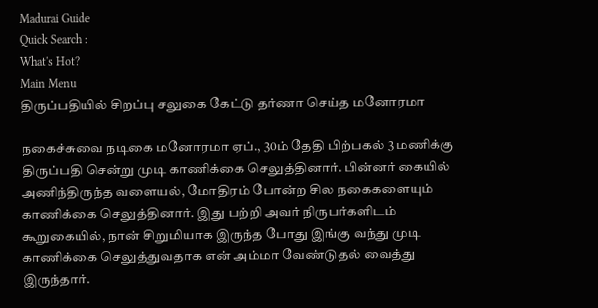Madurai Guide
Quick Search :
What's Hot?
Main Menu
திருப்பதியில் சிறப்பு சலுகை கேட்டு தர்ணா செய்த மனோரமா

நகைச்சுவை நடிகை மனோரமா ஏப்., 30ம் தேதி‌‌ பிற்பகல் 3 மணிக்கு திருப்பதி சென்று முடி காணிக்கை செலுத்தினார். பின்னர் கையில் அணிந்திருந்த வளையல், மோதிரம் போன்ற சில நகைகளையும் காணிக்கை செலுத்தினார். இது பற்றி அவர் நிருபர்களிடம் கூறுகையில், நான் சிறுமியாக இருந்த போது இங்கு வந்து முடி காணிக்கை செலுத்துவதாக என் அம்மா வேண்டுதல் வைத்து இருந்தார்.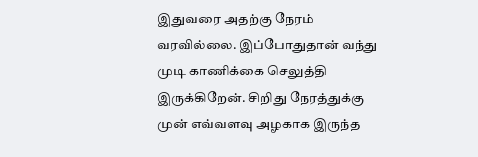இதுவரை அதற்கு நேரம் வரவில்லை. இப்போதுதான் வந்து முடி காணிக்கை செலுத்தி இருக்கிறேன். சிறிது நேரத்துக்கு முன் எவ்வளவு அழகாக இருந்த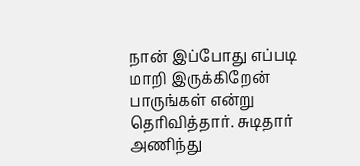நான் இப்போது எப்படி மாறி இருக்கிறேன் பாருங்கள் என்று தெரிவித்தார். சுடிதார் அணிந்து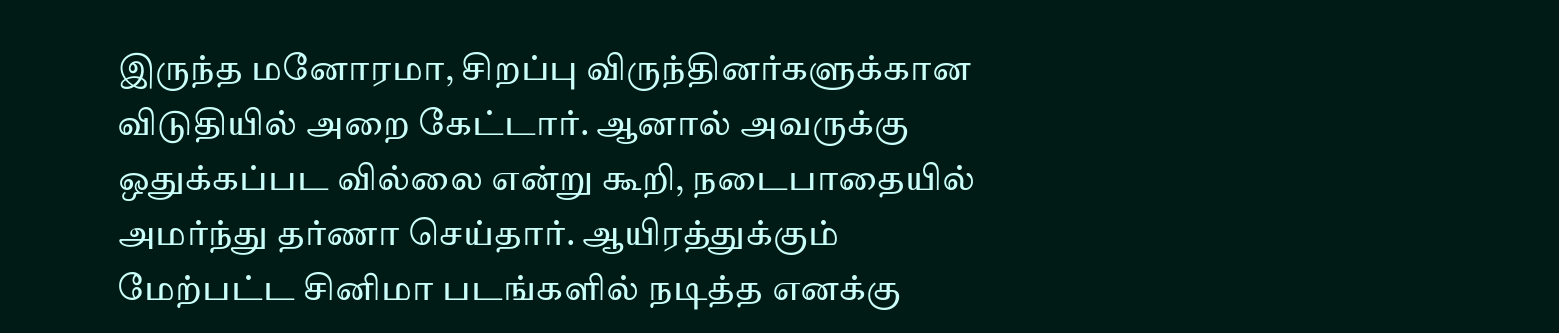இருந்த மனோரமா, சிறப்பு விருந்தினர்களுக்கான விடுதியில் அறை கேட்டார். ஆனால் அவருக்கு ஒதுக்கப்பட வில்லை என்று கூறி, நடைபாதையில் அமர்ந்து தர்ணா செய்தார். ஆயிரத்துக்கும் மேற்பட்ட சினிமா படங்களில் நடித்த எனக்கு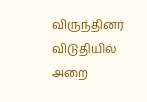விருந்தினர் விடுதியில் அறை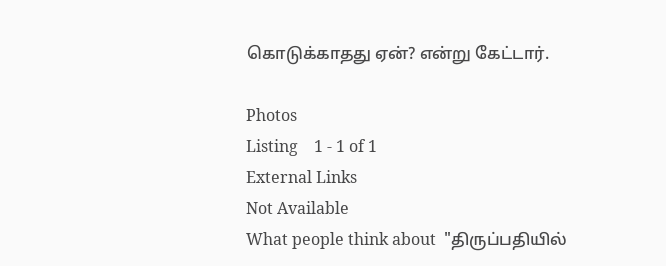கொடுக்காதது ஏன்? என்று கேட்டார்.

Photos
Listing    1 - 1 of 1
External Links
Not Available
What people think about  "திருப்பதியில்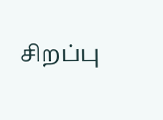சிறப்பு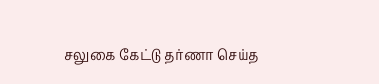சலுகை கேட்டு தர்ணா செய்த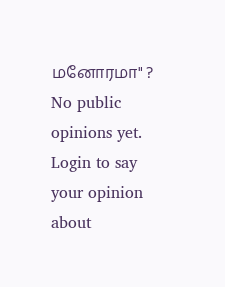மனோரமா" ?
No public opinions yet.
Login to say your opinion about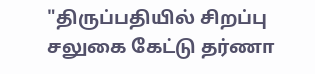"திருப்பதியில் சிறப்பு சலுகை கேட்டு தர்ணா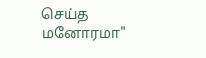செய்த மனோரமா"